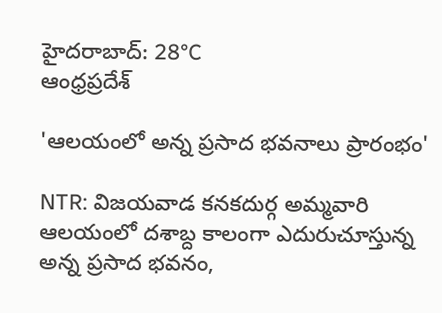హైదరాబాద్: 28°C
ఆంధ్రప్రదేశ్

'ఆలయంలో అన్న ప్రసాద భవనాలు ప్రారంభం'

NTR: విజయవాడ కనకదుర్గ అమ్మవారి ఆలయంలో దశాబ్ద కాలంగా ఎదురుచూస్తున్న అన్న ప్రసాద భవనం,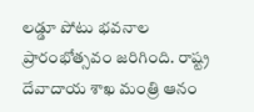లడ్డూ పోటు భవనాల ప్రారంభోత్సవం జరిగింది. రాష్ట్ర దేవాదాయ శాఖ మంత్రి ఆనం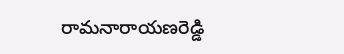రామనారాయణరెడ్డి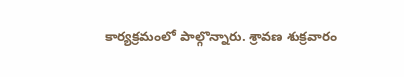కార్యక్రమంలో పాల్గొన్నారు. శ్రావణ శుక్రవారం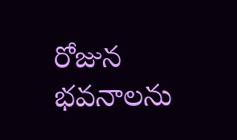రోజున భవనాలను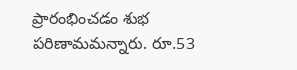ప్రారంభించడం శుభ పరిణామమన్నారు. రూ.53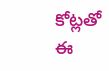కోట్లతో ఈ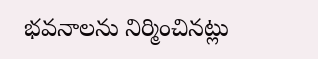భవనాలను నిర్మించినట్లు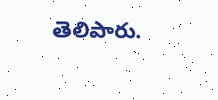తెలిపారు.